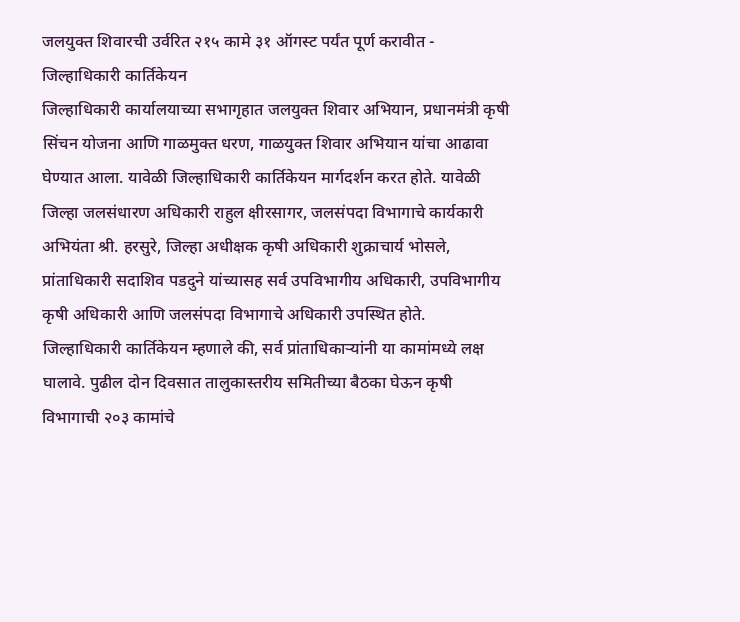जलयुक्त शिवारची उर्वरित २१५ कामे ३१ ऑगस्ट पर्यंत पूर्ण करावीत - जिल्हाधिकारी कार्तिकेयन
जिल्हाधिकारी कार्यालयाच्या सभागृहात जलयुक्त शिवार अभियान, प्रधानमंत्री कृषी सिंचन योजना आणि गाळमुक्त धरण, गाळयुक्त शिवार अभियान यांचा आढावा घेण्यात आला. यावेळी जिल्हाधिकारी कार्तिकेयन मार्गदर्शन करत होते. यावेळी जिल्हा जलसंधारण अधिकारी राहुल क्षीरसागर, जलसंपदा विभागाचे कार्यकारी अभियंता श्री. हरसुरे, जिल्हा अधीक्षक कृषी अधिकारी शुक्राचार्य भोसले, प्रांताधिकारी सदाशिव पडदुने यांच्यासह सर्व उपविभागीय अधिकारी, उपविभागीय कृषी अधिकारी आणि जलसंपदा विभागाचे अधिकारी उपस्थित होते.
जिल्हाधिकारी कार्तिकेयन म्हणाले की, सर्व प्रांताधिकाऱ्यांनी या कामांमध्ये लक्ष घालावे. पुढील दोन दिवसात तालुकास्तरीय समितीच्या बैठका घेऊन कृषी विभागाची २०३ कामांचे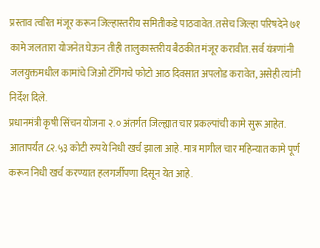प्रस्ताव त्वरित मंजूर करून जिल्हास्तरीय समितीकडे पाठवावेत. तसेच जिल्हा परिषदेने ७१ कामे जलतारा योजनेत घेऊन तीही तालुकास्तरीय बैठकीत मंजूर करावीत. सर्व यंत्रणांनी जलयुक्तमधील कामांचे जिओ टॅगिंगचे फोटो आठ दिवसात अपलोड करावेत, असेही त्यांनी निर्देश दिले.
प्रधानमंत्री कृषी सिंचन योजना २.० अंतर्गत जिल्ह्यात चार प्रकल्पांची कामे सुरू आहेत. आतापर्यंत ८२.५३ कोटी रुपये निधी खर्च झाला आहे. मात्र मागील चार महिन्यात कामे पूर्ण करून निधी खर्च करण्यात हलगर्जीपणा दिसून येत आहे.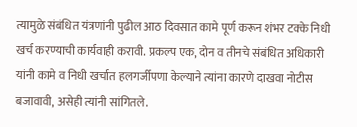त्यामुळे संबंधित यंत्रणांनी पुढील आठ दिवसात कामे पूर्ण करून शंभर टक्के निधी खर्च करण्याची कार्यवाही करावी. प्रकल्प एक, दोन व तीनचे संबंधित अधिकारी यांनी कामे व निधी खर्चात हलगर्जीपणा केल्याने त्यांना कारणे दाखवा नोटीस बजावावी, असेही त्यांनी सांगितले.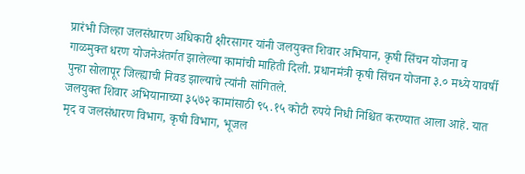प्रारंभी जिल्हा जलसंधारण अधिकारी क्षीरसागर यांनी जलयुक्त शिवार अभियान, कृषी सिंचन योजना व गाळमुक्त धरण योजनेअंतर्गत झालेल्या कामांची माहिती दिली. प्रधानमंत्री कृषी सिंचन योजना ३.० मध्ये यावर्षी पुन्हा सोलापूर जिल्ह्याची निवड झाल्याचे त्यांनी सांगितले.
जलयुक्त शिवार अभियानाच्या ३५७२ कामांसाठी ९५.१५ कोटी रुपये निधी निश्चित करण्यात आला आहे. यात मृद व जलसंधारण विभाग, कृषी विभाग, भूजल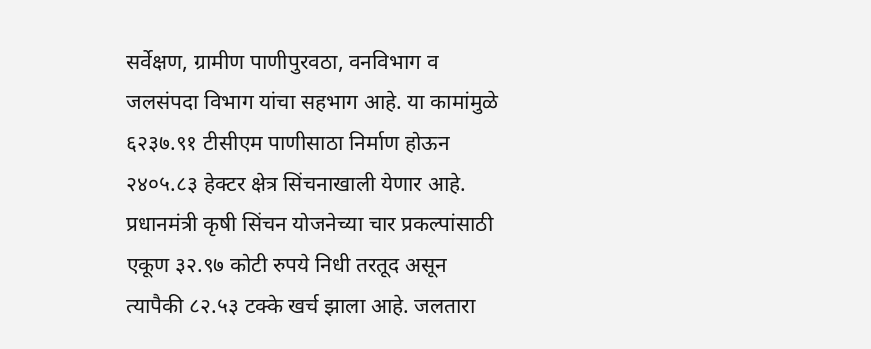सर्वेक्षण, ग्रामीण पाणीपुरवठा, वनविभाग व जलसंपदा विभाग यांचा सहभाग आहे. या कामांमुळे ६२३७.९१ टीसीएम पाणीसाठा निर्माण होऊन २४०५.८३ हेक्टर क्षेत्र सिंचनाखाली येणार आहे.
प्रधानमंत्री कृषी सिंचन योजनेच्या चार प्रकल्पांसाठी एकूण ३२.९७ कोटी रुपये निधी तरतूद असून त्यापैकी ८२.५३ टक्के खर्च झाला आहे. जलतारा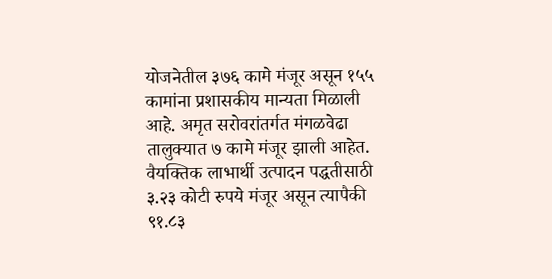योजनेतील ३७६ कामे मंजूर असून १५५ कामांना प्रशासकीय मान्यता मिळाली आहे. अमृत सरोवरांतर्गत मंगळवेढा तालुक्यात ७ कामे मंजूर झाली आहेत. वैयक्तिक लाभार्थी उत्पादन पद्धतीसाठी ३.२३ कोटी रुपये मंजूर असून त्यापैकी ९१.८३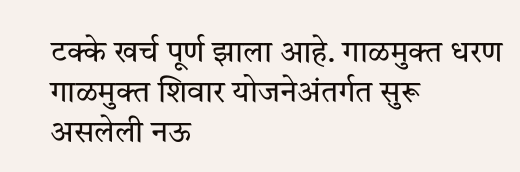टक्के खर्च पूर्ण झाला आहे. गाळमुक्त धरण गाळमुक्त शिवार योजनेअंतर्गत सुरू असलेली नऊ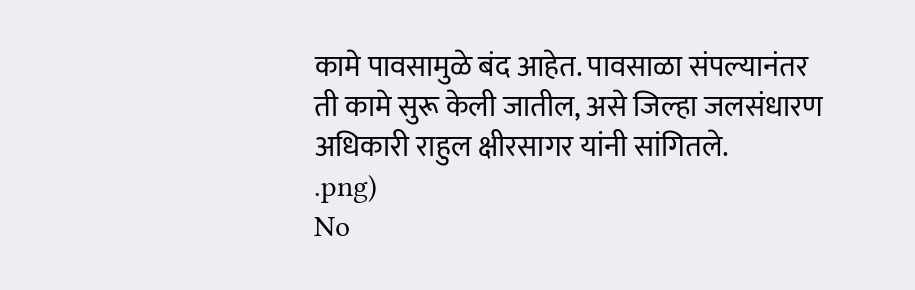कामे पावसामुळे बंद आहेत. पावसाळा संपल्यानंतर ती कामे सुरू केली जातील, असे जिल्हा जलसंधारण अधिकारी राहुल क्षीरसागर यांनी सांगितले.
.png)
No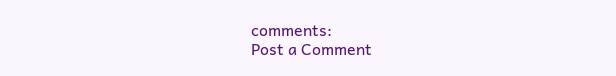comments:
Post a Comment